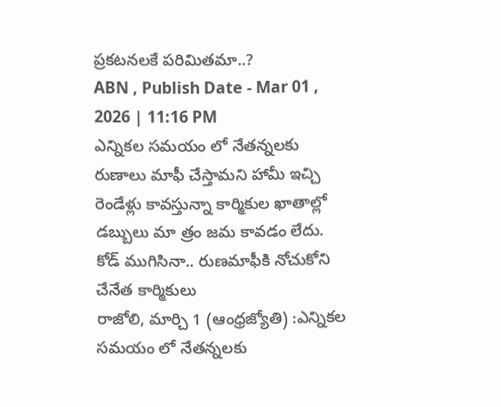ప్రకటనలకే పరిమితమా..?
ABN , Publish Date - Mar 01 , 2026 | 11:16 PM
ఎన్నికల సమయం లో నేతన్నలకు రుణాలు మాఫీ చేస్తామని హామీ ఇచ్చి రెండేళ్లు కావస్తున్నా కార్మికుల ఖాతాల్లో డబ్బులు మా త్రం జమ కావడం లేదు.
కోడ్ ముగిసినా.. రుణమాఫీకి నోచుకోని చేనేత కార్మికులు
రాజోలి, మార్చి 1 (ఆంధ్రజ్యోతి) :ఎన్నికల సమయం లో నేతన్నలకు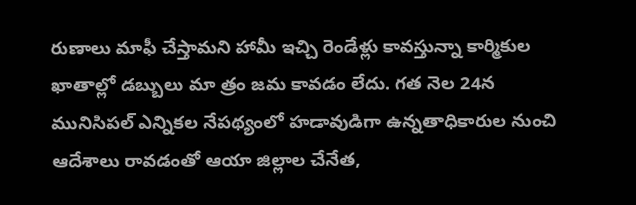రుణాలు మాఫీ చేస్తామని హామీ ఇచ్చి రెండేళ్లు కావస్తున్నా కార్మికుల ఖాతాల్లో డబ్బులు మా త్రం జమ కావడం లేదు. గత నెల 24న మునిసిపల్ ఎన్నికల నేపథ్యంలో హడావుడిగా ఉన్నతాధికారుల నుంచి ఆదేశాలు రావడంతో ఆయా జిల్లాల చేనేత,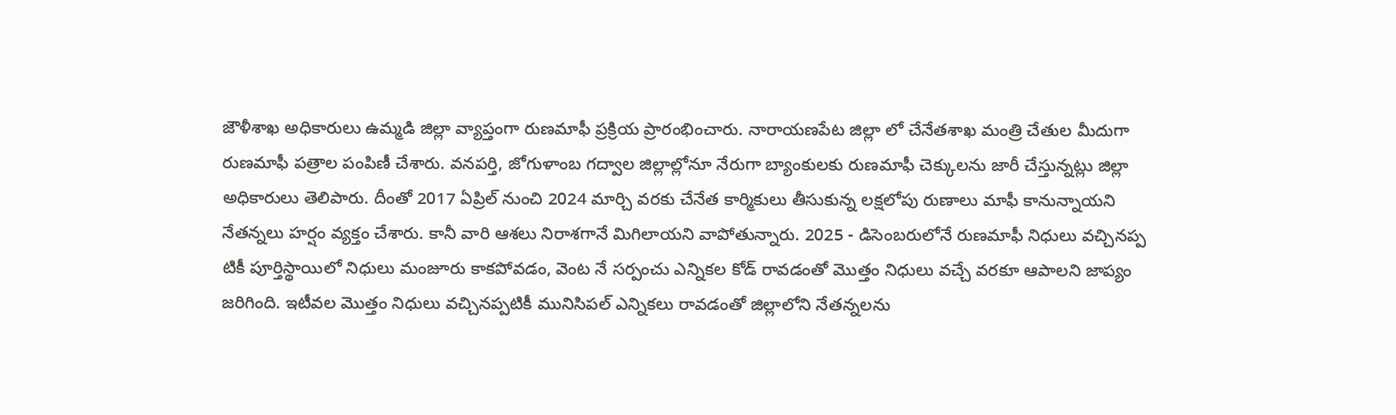జౌళీశాఖ అధికారులు ఉమ్మడి జిల్లా వ్యాప్తంగా రుణమాఫీ ప్రక్రియ ప్రారంభించారు. నారాయణపేట జిల్లా లో చేనేతశాఖ మంత్రి చేతుల మీదుగా రుణమాఫీ పత్రాల పంపిణీ చేశారు. వనపర్తి, జోగుళాంబ గద్వాల జిల్లాల్లోనూ నేరుగా బ్యాంకులకు రుణమాఫీ చెక్కులను జారీ చేస్తున్నట్లు జిల్లా అధికారులు తెలిపారు. దీంతో 2017 ఏప్రిల్ నుంచి 2024 మార్చి వరకు చేనేత కార్మికులు తీసుకున్న లక్షలోపు రుణాలు మాఫీ కానున్నాయని నేతన్నలు హర్షం వ్యక్తం చేశారు. కానీ వారి ఆశలు నిరాశగానే మిగిలాయని వాపోతున్నారు. 2025 - డిసెంబరులోనే రుణమాఫీ నిధులు వచ్చినప్ప టికీ పూర్తిస్థాయిలో నిధులు మంజూరు కాకపోవడం, వెంట నే సర్పంచు ఎన్నికల కోడ్ రావడంతో మొత్తం నిధులు వచ్చే వరకూ ఆపాలని జాప్యం జరిగింది. ఇటీవల మొత్తం నిధులు వచ్చినప్పటికీ మునిసిపల్ ఎన్నికలు రావడంతో జిల్లాలోని నేతన్నలను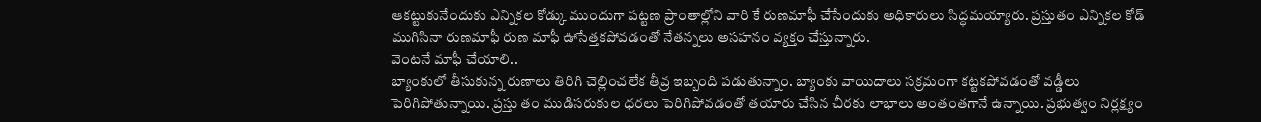ఆకట్టుకునేందుకు ఎన్నికల కోడ్కు ముందుగా పట్టణ ప్రాంతాల్లోని వారి కే రుణమాఫీ చేసేందుకు అధికారులు సిద్ధమయ్యారు. ప్రస్తుతం ఎన్నికల కోడ్ ముగిసినా రుణమాఫీ రుణ మాఫీ ఊసేత్తకపోవడంతో నేతన్నలు అసహనం వ్యక్తం చేస్తున్నారు.
వెంటనే మాఫీ చేయాలి..
బ్యాంకులో తీసుకున్న రుణాలు తిరిగి చెల్లించలేక తీవ్ర ఇబ్బంది పడుతున్నాం. బ్యాంకు వాయిదాలు సక్రమంగా కట్టకపోవడంతో వడ్డీలు పెరిగిపోతున్నాయి. ప్రస్తు తం ముడిసరుకుల ధరలు పెరిగిపోవడంతో తయారు చేసిన చీరకు లాభాలు అంతంతగానే ఉన్నాయి. ప్రభుత్వం నిర్లక్ష్యం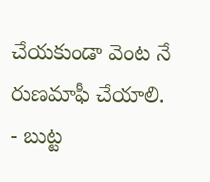చేయకుండా వెంట నే రుణమాఫీ చేయాలి.
- బుట్ట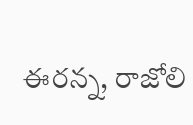ఈరన్న, రాజోలి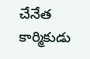చేనేత కార్మికుడు